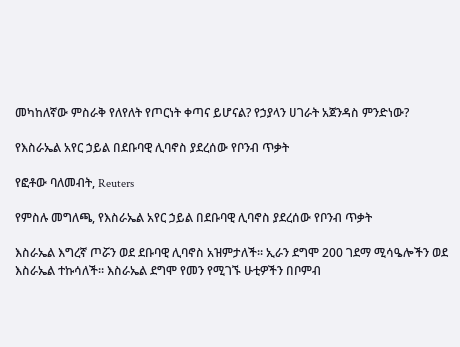መካከለኛው ምስራቅ የለየለት የጦርነት ቀጣና ይሆናል? የኃያላን ሀገራት አጀንዳስ ምንድነው?

የእስራኤል አየር ኃይል በደቡባዊ ሊባኖስ ያደረሰው የቦንብ ጥቃት

የፎቶው ባለመብት, Reuters

የምስሉ መግለጫ, የእስራኤል አየር ኃይል በደቡባዊ ሊባኖስ ያደረሰው የቦንብ ጥቃት

እስራኤል እግረኛ ጦሯን ወደ ደቡባዊ ሊባኖስ አዝምታለች። ኢራን ደግሞ 200 ገደማ ሚሳዔሎችን ወደ እስራኤል ተኩሳለች። እስራኤል ደግሞ የመን የሚገኙ ሁቲዎችን በቦምብ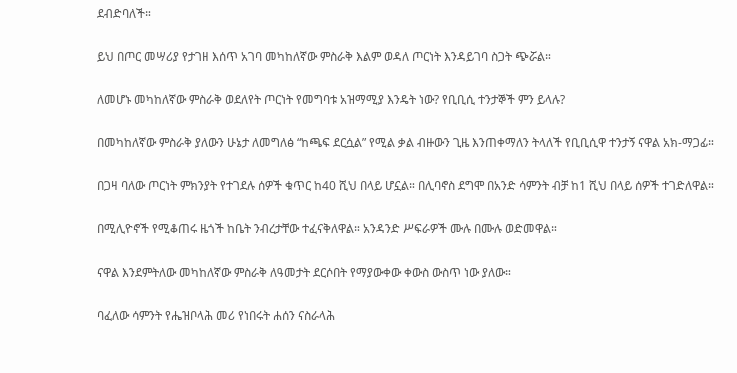ደብድባለች።

ይህ በጦር መሣሪያ የታገዘ እሰጥ አገባ መካከለኛው ምስራቅ እልም ወዳለ ጦርነት እንዳይገባ ስጋት ጭሯል።

ለመሆኑ መካከለኛው ምስራቅ ወደለየት ጦርነት የመግባቱ አዝማሚያ እንዴት ነው? የቢቢሲ ተንታኞች ምን ይላሉ?

በመካከለኛው ምስራቅ ያለውን ሁኔታ ለመግለፅ “ከጫፍ ደርሷል” የሚል ቃል ብዙውን ጊዜ እንጠቀማለን ትላለች የቢቢሲዋ ተንታኝ ናዋል አክ-ማጋፊ።

በጋዛ ባለው ጦርነት ምክንያት የተገደሉ ሰዎች ቁጥር ከ40 ሺህ በላይ ሆኗል። በሊባኖስ ደግሞ በአንድ ሳምንት ብቻ ከ1 ሺህ በላይ ሰዎች ተገድለዋል።

በሚሊዮኖች የሚቆጠሩ ዜጎች ከቤት ንብረታቸው ተፈናቅለዋል። አንዳንድ ሥፍራዎች ሙሉ በሙሉ ወድመዋል።

ናዋል እንደምትለው መካከለኛው ምስራቅ ለዓመታት ደርሶበት የማያውቀው ቀውስ ውስጥ ነው ያለው።

ባፈለው ሳምንት የሔዝቦላሕ መሪ የነበሩት ሐሰን ናስራላሕ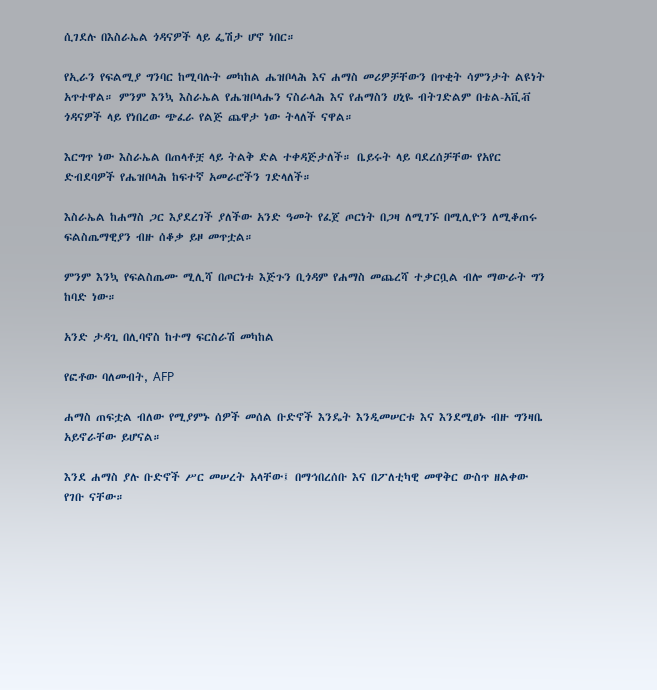ሲገደሉ በእስራኤል ጎዳናዎች ላይ ፌሽታ ሆኖ ነበር።

የኢራን የፍልሚያ ግንባር ከሚባሉት መካከል ሔዝቦላሕ እና ሐማስ መሪዎቻቸውን በጥቂት ሳምንታት ልዩነት አጥተዋል። ምንም እንኳ እስራኤል የሔዝቦላሑን ናስራላሕ እና የሐማስን ሀኒዬ ብትገድልም በቴል-አቪቭ ጎዳናዎች ላይ የነበረው ጭፈራ የልጅ ጨዋታ ነው ትላለች ናዋል።

እርግጥ ነው እስራኤል በጠላቶቿ ላይ ትልቅ ድል ተቀዳጅታለች። ቤይሩት ላይ ባደረሰቻቸው የአየር ድብደባዎች የሔዝቦላሕ ከፍተኛ አመራሮችን ገድላለች።

እስራኤል ከሐማስ ጋር እያደረገች ያለችው አንድ ዓመት የፈጀ ጦርነት በጋዛ ለሚገኙ በሚሊዮን ለሚቆጠሩ ፍልስጤማዊያን ብዙ ሰቆቃ ይዞ መጥቷል።

ምንም እንኳ የፍልስጤሙ ሚሊሻ በጦርነቱ እጅጉን ቢጎዳም የሐማስ መጨረሻ ተቃርቧል ብሎ ማውራት ግን ከባድ ነው።

አንድ ታዳጊ በሊባኖስ ከተማ ፍርስራሽ መካከል

የፎቶው ባለመብት, AFP

ሐማስ ጠፍቷል ብለው የሚያምኑ ሰዎች መሰል ቡድኖች እንዴት እንዲመሠርቱ እና እንደሚፀኑ ብዙ ግንዛቤ አይኖራቸው ይሆናል።

እንደ ሐማስ ያሉ ቡድኖች ሥር መሠረት አላቸው፤ በማኅበረሰቡ እና በፖለቲካዊ መዋቅር ውስጥ ዘልቀው የገቡ ናቸው።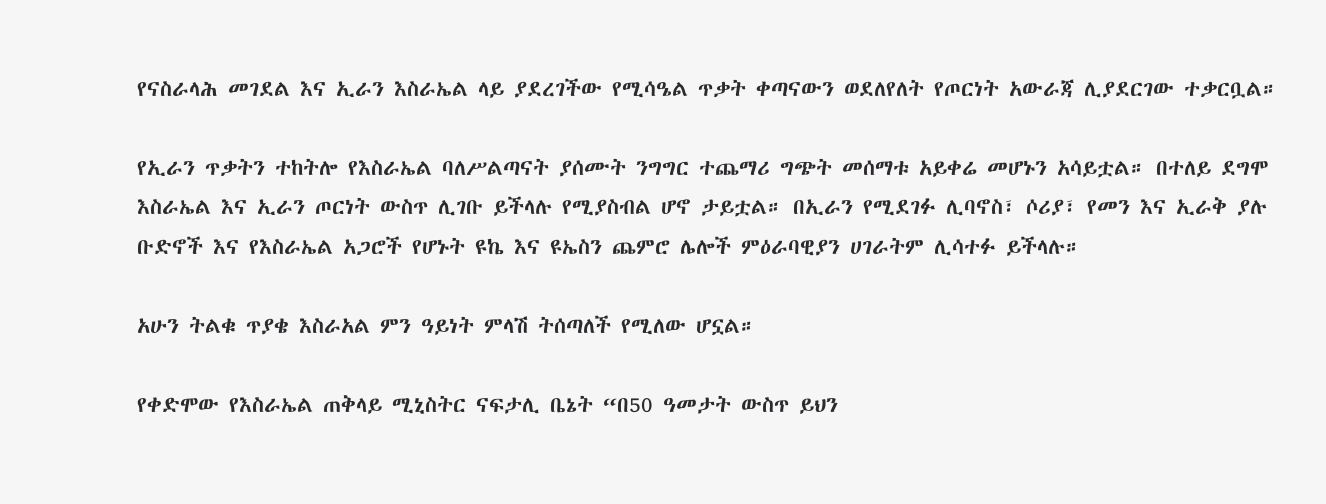የናስራላሕ መገደል እና ኢራን እስራኤል ላይ ያደረገችው የሚሳዔል ጥቃት ቀጣናውን ወደለየለት የጦርነት አውራጃ ሊያደርገው ተቃርቧል።

የኢራን ጥቃትን ተከትሎ የእስራኤል ባለሥልጣናት ያሰሙት ንግግር ተጨማሪ ግጭት መሰማቱ አይቀሬ መሆኑን አሳይቷል። በተለይ ደግሞ እስራኤል እና ኢራን ጦርነት ውስጥ ሊገቡ ይችላሉ የሚያስብል ሆኖ ታይቷል። በኢራን የሚደገፉ ሊባኖስ፣ ሶሪያ፣ የመን እና ኢራቅ ያሉ ቡድኖች እና የእስራኤል አጋሮች የሆኑት ዩኬ እና ዩኤስን ጨምሮ ሌሎች ምዕራባዊያን ሀገራትም ሊሳተፉ ይችላሉ።

አሁን ትልቁ ጥያቄ እስራአል ምን ዓይነት ምላሽ ትሰጣለች የሚለው ሆኗል።

የቀድሞው የእስራኤል ጠቅላይ ሚኒስትር ናፍታሊ ቤኔት “በ50 ዓመታት ውስጥ ይህን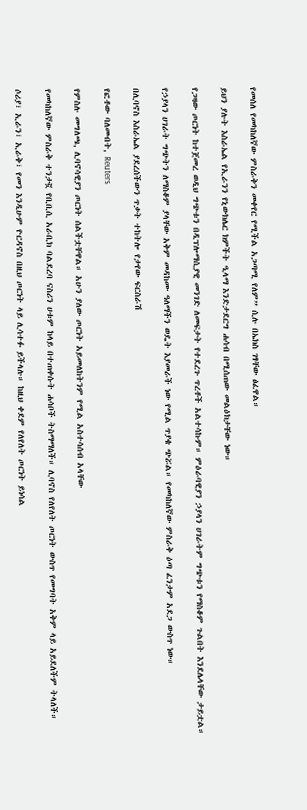የመሰለ የመካከለኛው ምስራቅን መቀየር የሚችል አጋጣሚ የለም” ሲሉ በኤክስ ገፃቸው ፅፈዋል።

ይህን ያሉት እስራኤል የኢራንን የኒውክሌር ክምችት ዒላማ እንድታደርግ ሐሳብ በሚሰጠው መልዕክታቸው ነው።

የጋዛው ጦርነት ከተጀመረ ወዲህ ግጭቱን በዲፕሎማሲያዊ መንገድ ለመፍታት የተደረጉ ጥረቶች አልተሳኩም። ምዕራባዊያን ኃያላን ሀገራትም ግጭቱን የማስቆም ጉልበት እንደሌላቸው ታይቷል።

የኃያላን ሀገራት ግጭትን ለማስቆም ያላቸው አቅም መዳከሙ ዓለማችን ወዴት እያመራች ነው የሚል ጥያቄ ጭሯል። የመካከለኛው ምስራቅ ዕጣ ፈንታም አደጋ ውስጥ ነው።

በሊባኖስ እስራኤል ያደረሰችውን ጥቃት ተከትሎ የታየው ፍርስራሽ

የፎቶው ባለመብት, Reuters

የምስሉ መግለጫ, ሊባኖሳዊያን ጦርነት ሰልችቷቸዋል። አሁን ያለው ጦርነት አይመለከትንም የሚል አስተሳሰብ አላቸው

የመካከለኛው ምስራቅ ተንታኟ የቢቢሲ አራቢክ ባልደረባ ናስሪን ሀቱም ከላይ በተጠቀሱት ሐሳቦች ትስማማለች። ሊባኖስ የለየለት ጦርነት ውስጥ የመግባት አቅም ላይ አይደለችም ትላለች።

ሶሪያ፣ ኢራን፣ ኢራቅ፣ የመን እንዲሁም ዮርዳኖስ በዚህ ጦርነት ላይ ሊሳተፉ ይችላሉ። ከዚህ ቀደም የለየለት ጦርነት ይነሳል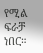የሚል ፍራቻ ነበር።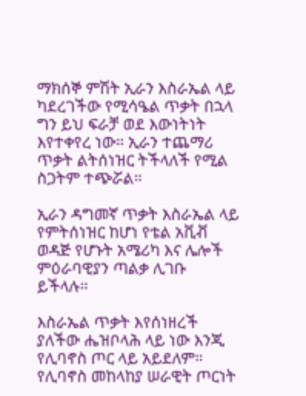ማክሰኞ ምሽት ኢራን እስራኤል ላይ ካደረገችው የሚሳዔል ጥቃት በኋላ ግን ይህ ፍራቻ ወደ እውነትነት እየተቀየረ ነው። ኢራን ተጨማሪ ጥቃት ልትሰነዝር ትችላለች የሚል ስጋትም ተጭሯል።

ኢራን ዳግመኛ ጥቃት እስራኤል ላይ የምትሰነዝር ከሆነ የቴል አቪቭ ወዳጅ የሆኑት አሜሪካ እና ሌሎች ምዕራባዊያን ጣልቃ ሊገቡ ይችላሉ።

እስራኤል ጥቃት እየሰነዘረች ያለችው ሔዝቦላሕ ላይ ነው እንጂ የሊባኖስ ጦር ላይ አይደለም። የሊባኖስ መከላከያ ሠራዊት ጦርነት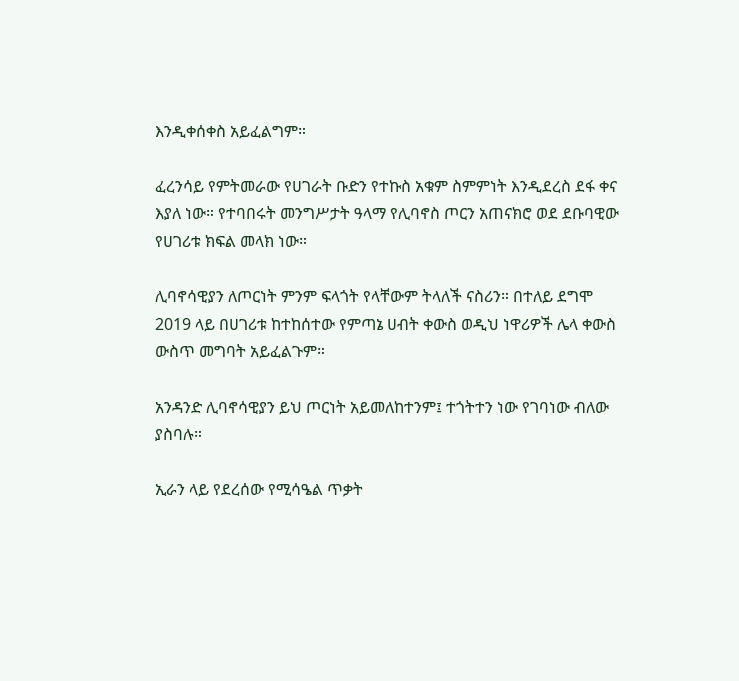እንዲቀሰቀስ አይፈልግም።

ፈረንሳይ የምትመራው የሀገራት ቡድን የተኩስ አቁም ስምምነት እንዲደረስ ደፋ ቀና እያለ ነው። የተባበሩት መንግሥታት ዓላማ የሊባኖስ ጦርን አጠናክሮ ወደ ደቡባዊው የሀገሪቱ ክፍል መላክ ነው።

ሊባኖሳዊያን ለጦርነት ምንም ፍላጎት የላቸውም ትላለች ናስሪን። በተለይ ደግሞ 2019 ላይ በሀገሪቱ ከተከሰተው የምጣኔ ሀብት ቀውስ ወዲህ ነዋሪዎች ሌላ ቀውስ ውስጥ መግባት አይፈልጉም።

አንዳንድ ሊባኖሳዊያን ይህ ጦርነት አይመለከተንም፤ ተጎትተን ነው የገባነው ብለው ያስባሉ።

ኢራን ላይ የደረሰው የሚሳዔል ጥቃት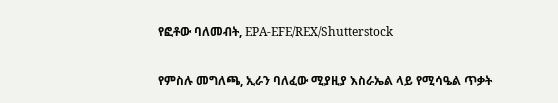የፎቶው ባለመብት, EPA-EFE/REX/Shutterstock

የምስሉ መግለጫ, ኢራን ባለፈው ሚያዚያ እስራኤል ላይ የሚሳዔል ጥቃት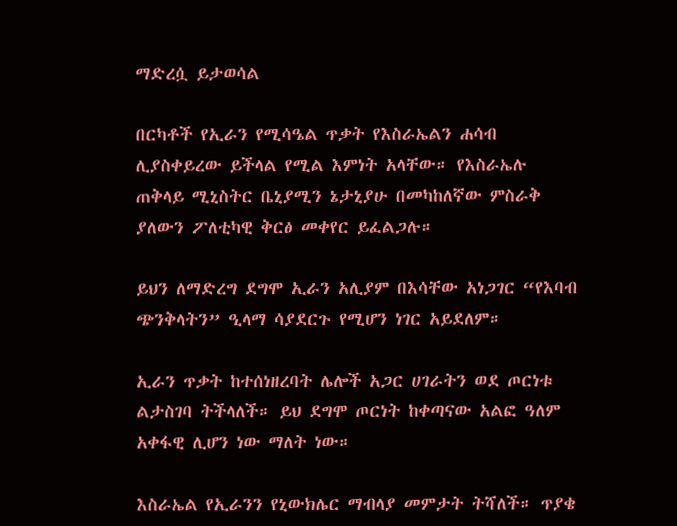ማድረሷ ይታወሳል

በርካቶች የኢራን የሚሳዔል ጥቃት የእስራኤልን ሐሳብ ሊያስቀይረው ይችላል የሚል እምነት አላቸው። የእስራኤሉ ጠቅላይ ሚኒስትር ቤኒያሚን ኔታኒያሁ በመካከለኛው ምስራቅ ያለውን ፖለቲካዊ ቅርፅ መቀየር ይፈልጋሉ።

ይህን ለማድረግ ደግሞ ኢራን አሊያም በእሳቸው አነጋገር “የእባብ ጭንቅላትን” ዒላማ ሳያደርጉ የሚሆን ነገር አይደለም።

ኢራን ጥቃት ከተሰነዘረባት ሌሎች አጋር ሀገራትን ወደ ጦርነቱ ልታስገባ ትችላለች። ይህ ደግሞ ጦርነት ከቀጣናው አልፎ ዓለም አቀፋዊ ሊሆን ነው ማለት ነው።

እስራኤል የኢራንን የኒውክሌር ማብላያ መምታት ትሻለች። ጥያቄ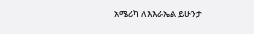አሜሪካ ለእእራኤል ይሁንታ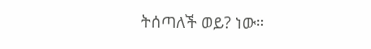ትሰጣለች ወይ? ነው።